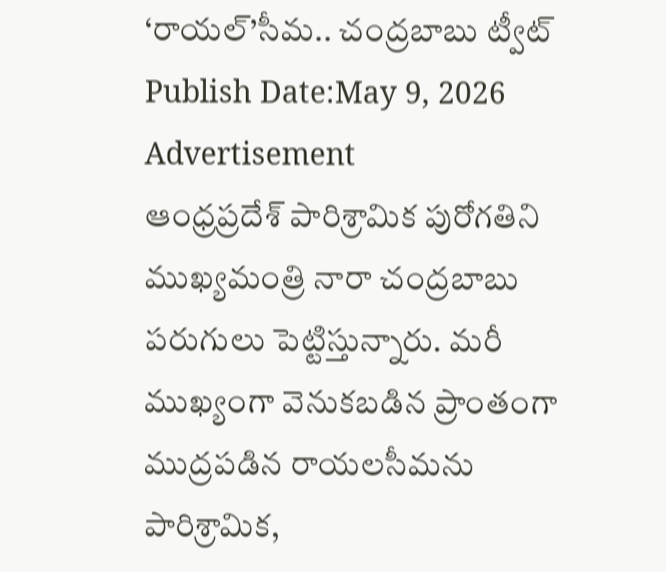‘రాయల్’సీమ.. చంద్రబాబు ట్వీట్
Publish Date:May 9, 2026
Advertisement
ఆంధ్రప్రదేశ్ పారిశ్రామిక పురోగతిని ముఖ్యమంత్రి నారా చంద్రబాబు పరుగులు పెట్టిస్తున్నారు. మరీ ముఖ్యంగా వెనుకబడిన ప్రాంతంగా ముద్రపడిన రాయలసీమను పారిశ్రామిక,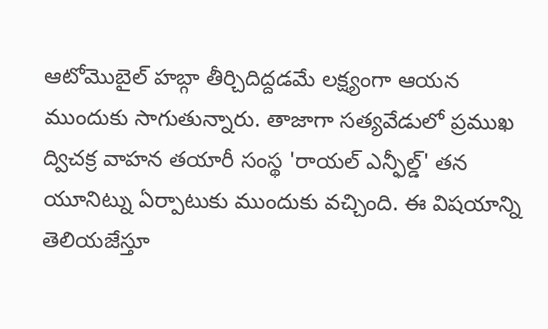ఆటోమొబైల్ హబ్గా తీర్చిదిద్దడమే లక్ష్యంగా ఆయన ముందుకు సాగుతున్నారు. తాజాగా సత్యవేడులో ప్రముఖ ద్విచక్ర వాహన తయారీ సంస్థ 'రాయల్ ఎన్ఫీల్డ్' తన యూనిట్ను ఏర్పాటుకు ముందుకు వచ్చింది. ఈ విషయాన్ని తెలియజేస్తూ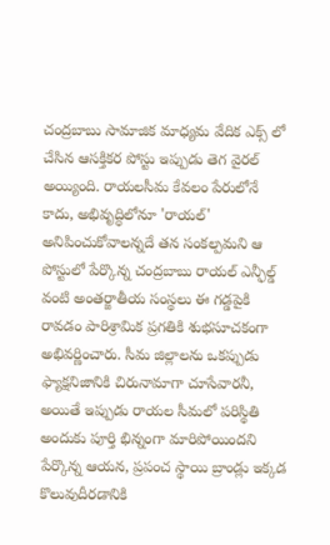చంద్రబాబు సామాజిక మాధ్యమ వేదిక ఎక్స్ లో చేసిన ఆసక్తికర పోస్టు ఇప్పుడు తెగ వైరల్ అయ్యింది. రాయలసీమ కేవలం పేరులోనే కాదు, అభివృద్ధిలోనూ 'రాయల్' అనిపించుకోవాలన్నదే తన సంకల్పమని ఆ పోస్టులో పేర్కొన్న చంద్రబాబు రాయల్ ఎన్ఫీల్డ్ వంటి అంతర్జాతీయ సంస్థలు ఈ గడ్డపైకి రావడం పారిశ్రామిక ప్రగతికి శుభసూచకంగా అభివర్ణించారు. సీమ జిల్లాలను ఒకప్పుడు ఫ్యాక్షనిజానికి చిరునామాగా చూసేవారనీ, అయితే ఇప్పుడు రాయల సీమలో పరిస్థితి అందుకు పూర్తి భిన్నంగా మారిపోయిందని పేర్కొన్న ఆయన, ప్రపంచ స్థాయి బ్రాండ్లు ఇక్కడ కొలువుదీరడానికి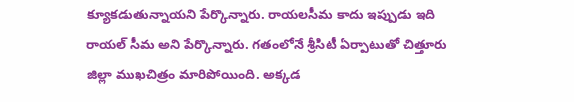క్యూకడుతున్నాయని పేర్కొన్నారు. రాయలసీమ కాదు ఇప్పుడు ఇది రాయల్ సీమ అని పేర్కొన్నారు. గతంలోనే శ్రీసిటీ ఏర్పాటుతో చిత్తూరు జిల్లా ముఖచిత్రం మారిపోయింది. అక్కడ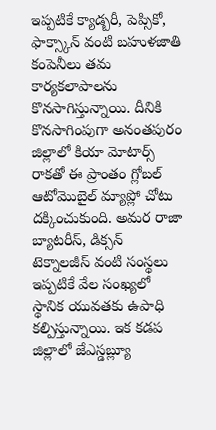ఇప్పటికే క్యాడ్బరీ, పెప్సికో, ఫాక్స్కాన్ వంటి బహుళజాతి కంపెనీలు తమ కార్యకలాపాలను కొనసాగిస్తున్నాయి. దీనికి కొనసాగింపుగా అనంతపురం జిల్లాలో కియా మోటార్స్ రాకతో ఈ ప్రాంతం గ్లోబల్ ఆటోమొబైల్ మ్యాప్లో చోటు దక్కించుకుంది. అమర రాజా బ్యాటరీస్, డిక్సన్ టెక్నాలజీస్ వంటి సంస్థలు ఇప్పటికే వేల సంఖ్యలో స్థానిక యువతకు ఉపాధి కల్పిస్తున్నాయి. ఇక కడప జిల్లాలో జేఎస్డబ్ల్యూ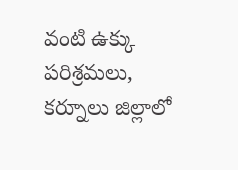వంటి ఉక్కు పరిశ్రమలు, కర్నూలు జిల్లాలో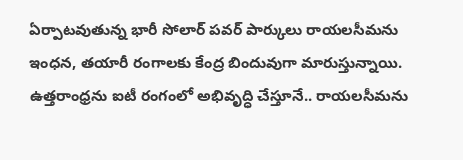ఏర్పాటవుతున్న భారీ సోలార్ పవర్ పార్కులు రాయలసీమను ఇంధన, తయారీ రంగాలకు కేంద్ర బిందువుగా మారుస్తున్నాయి. ఉత్తరాంధ్రను ఐటీ రంగంలో అభివృద్ధి చేస్తూనే.. రాయలసీమను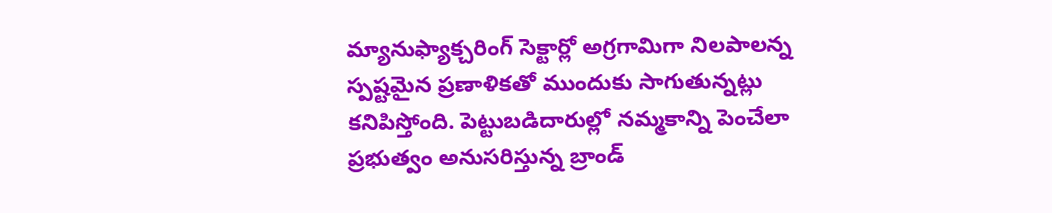మ్యానుఫ్యాక్చరింగ్ సెక్టార్లో అగ్రగామిగా నిలపాలన్న స్పష్టమైన ప్రణాళికతో ముందుకు సాగుతున్నట్లు కనిపిస్తోంది. పెట్టుబడిదారుల్లో నమ్మకాన్ని పెంచేలా ప్రభుత్వం అనుసరిస్తున్న బ్రాండ్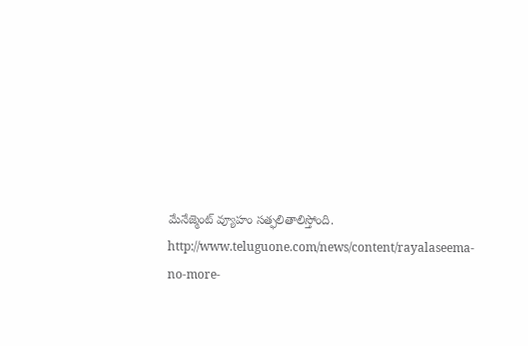మేనేజ్మెంట్ వ్యూహం సత్ఫలితాలిస్తోంది.
http://www.teluguone.com/news/content/rayalaseema-no-more-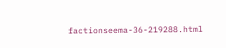factionseema-36-219288.html